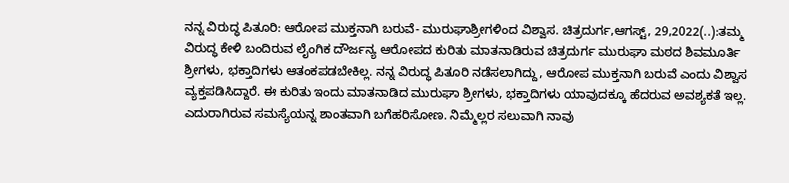ನನ್ನ ವಿರುದ್ಧ ಪಿತೂರಿ: ಆರೋಪ ಮುಕ್ತನಾಗಿ ಬರುವೆ- ಮುರುಘಾಶ್ರೀಗಳಿಂದ ವಿಶ್ವಾಸ. ಚಿತ್ರದುರ್ಗ,ಆಗಸ್ಟ್, 29,2022(..):ತಮ್ಮ ವಿರುದ್ಧ ಕೇಳಿ ಬಂದಿರುವ ಲೈಂಗಿಕ ದೌರ್ಜನ್ಯ ಆರೋಪದ ಕುರಿತು ಮಾತನಾಡಿರುವ ಚಿತ್ರದುರ್ಗ ಮುರುಘಾ ಮಠದ ಶಿವಮೂರ್ತಿ ಶ್ರೀಗಳು, ಭಕ್ತಾದಿಗಳು ಆತಂಕಪಡಬೇಕಿಲ್ಲ. ನನ್ನ ವಿರುದ್ಧ ಪಿತೂರಿ ನಡೆಸಲಾಗಿದ್ದು, ಆರೋಪ ಮುಕ್ತನಾಗಿ ಬರುವೆ ಎಂದು ವಿಶ್ವಾಸ ವ್ಯಕ್ತಪಡಿಸಿದ್ದಾರೆ. ಈ ಕುರಿತು ಇಂದು ಮಾತನಾಡಿದ ಮುರುಘಾ ಶ್ರೀಗಳು, ಭಕ್ತಾದಿಗಳು ಯಾವುದಕ್ಕೂ ಹೆದರುವ ಅವಶ್ಯಕತೆ ಇಲ್ಲ. ಎದುರಾಗಿರುವ ಸಮಸ್ಯೆಯನ್ನ ಶಾಂತವಾಗಿ ಬಗೆಹರಿಸೋಣ. ನಿಮ್ಮೆಲ್ಲರ ಸಲುವಾಗಿ ನಾವು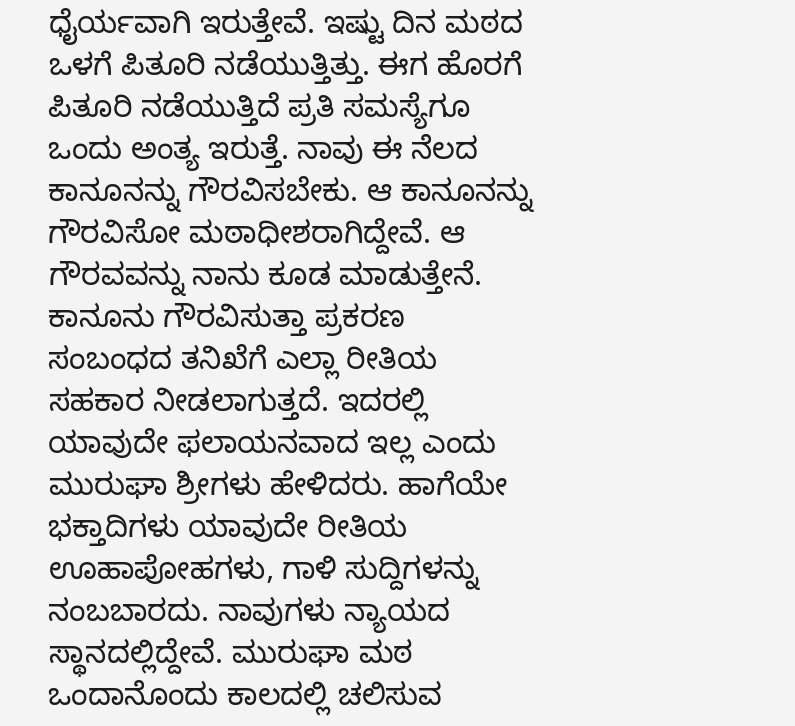ಧೈರ್ಯವಾಗಿ ಇರುತ್ತೇವೆ. ಇಷ್ಟು ದಿನ ಮಠದ ಒಳಗೆ ಪಿತೂರಿ ನಡೆಯುತ್ತಿತ್ತು. ಈಗ ಹೊರಗೆ ಪಿತೂರಿ ನಡೆಯುತ್ತಿದೆ ಪ್ರತಿ ಸಮಸ್ಯೆಗೂ ಒಂದು ಅಂತ್ಯ ಇರುತ್ತೆ. ನಾವು ಈ ನೆಲದ ಕಾನೂನನ್ನು ಗೌರವಿಸಬೇಕು. ಆ ಕಾನೂನನ್ನು ಗೌರವಿಸೋ ಮಠಾಧೀಶರಾಗಿದ್ದೇವೆ. ಆ ಗೌರವವನ್ನು ನಾನು ಕೂಡ ಮಾಡುತ್ತೇನೆ. ಕಾನೂನು ಗೌರವಿಸುತ್ತಾ ಪ್ರಕರಣ ಸಂಬಂಧದ ತನಿಖೆಗೆ ಎಲ್ಲಾ ರೀತಿಯ ಸಹಕಾರ ನೀಡಲಾಗುತ್ತದೆ. ಇದರಲ್ಲಿ ಯಾವುದೇ ಫಲಾಯನವಾದ ಇಲ್ಲ ಎಂದು ಮುರುಘಾ ಶ್ರೀಗಳು ಹೇಳಿದರು. ಹಾಗೆಯೇ ಭಕ್ತಾದಿಗಳು ಯಾವುದೇ ರೀತಿಯ ಊಹಾಪೋಹಗಳು, ಗಾಳಿ ಸುದ್ದಿಗಳನ್ನು ನಂಬಬಾರದು. ನಾವುಗಳು ನ್ಯಾಯದ ಸ್ಥಾನದಲ್ಲಿದ್ದೇವೆ. ಮುರುಘಾ ಮಠ ಒಂದಾನೊಂದು ಕಾಲದಲ್ಲಿ ಚಲಿಸುವ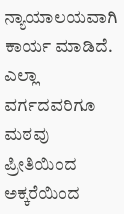ನ್ಯಾಯಾಲಯವಾಗಿ ಕಾರ್ಯ ಮಾಡಿದೆ. ಎಲ್ಲಾ ವರ್ಗದವರಿಗೂ ಮಠವು ಪ್ರೀತಿಯಿಂದ ಅಕ್ಕರೆಯಿಂದ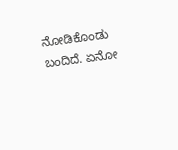ನೋಡಿಕೊಂಡು ಬಂದಿದೆ. ಏನೋ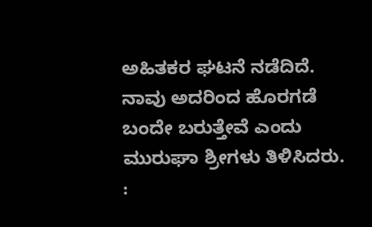ಅಹಿತಕರ ಘಟನೆ ನಡೆದಿದೆ. ನಾವು ಅದರಿಂದ ಹೊರಗಡೆ ಬಂದೇ ಬರುತ್ತೇವೆ ಎಂದು ಮುರುಘಾ ಶ್ರೀಗಳು ತಿಳಿಸಿದರು. :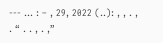--- … : – , 29, 2022 (..): , , . , . “ . . , . ,”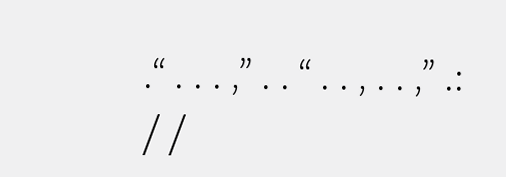.“ . . . ,” . . “ . . , . . ,” .: / /